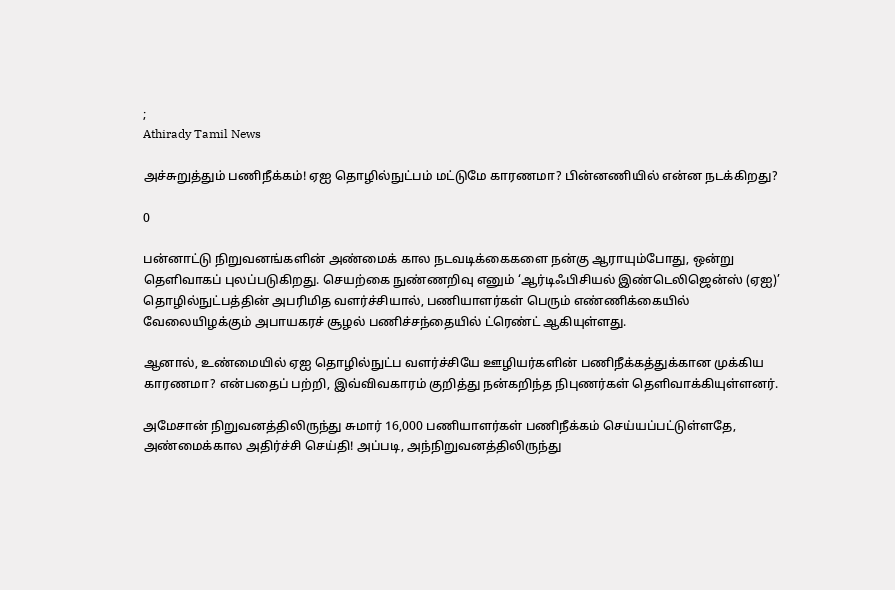;
Athirady Tamil News

அச்சுறுத்தும் பணிநீக்கம்! ஏஐ தொழில்நுட்பம் மட்டுமே காரணமா? பின்னணியில் என்ன நடக்கிறது?

0

பன்னாட்டு நிறுவனங்களின் அண்மைக் கால நடவடிக்கைகளை நன்கு ஆராயும்போது, ஒன்று தெளிவாகப் புலப்படுகிறது. செயற்கை நுண்ணறிவு எனும் ‘ஆர்டிஃபிசியல் இண்டெலிஜென்ஸ் (ஏஐ)’ தொழில்நுட்பத்தின் அபரிமித வளர்ச்சியால், பணியாளர்கள் பெரும் எண்ணிக்கையில் வேலையிழக்கும் அபாயகரச் சூழல் பணிச்சந்தையில் ட்ரெண்ட் ஆகியுள்ளது.

ஆனால், உண்மையில் ஏஐ தொழில்நுட்ப வளர்ச்சியே ஊழியர்களின் பணிநீக்கத்துக்கான முக்கிய காரணமா? என்பதைப் பற்றி, இவ்விவகாரம் குறித்து நன்கறிந்த நிபுணர்கள் தெளிவாக்கியுள்ளனர்.

அமேசான் நிறுவனத்திலிருந்து சுமார் 16,000 பணியாளர்கள் பணிநீக்கம் செய்யப்பட்டுள்ளதே, அண்மைக்கால அதிர்ச்சி செய்தி! அப்படி, அந்நிறுவனத்திலிருந்து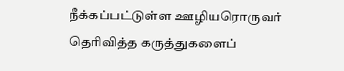நீக்கப்பட்டுள்ள ஊழியரொருவர் தெரிவித்த கருத்துகளைப்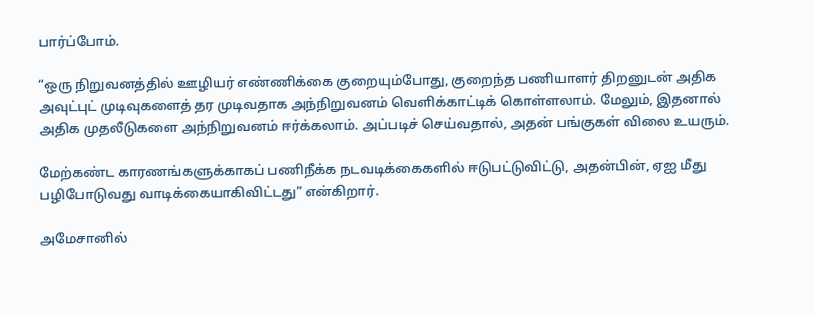பார்ப்போம்.

“ஒரு நிறுவனத்தில் ஊழியர் எண்ணிக்கை குறையும்போது, குறைந்த பணியாளர் திறனுடன் அதிக அவுட்புட் முடிவுகளைத் தர முடிவதாக அந்நிறுவனம் வெளிக்காட்டிக் கொள்ளலாம். மேலும், இதனால் அதிக முதலீடுகளை அந்நிறுவனம் ஈர்க்கலாம். அப்படிச் செய்வதால், அதன் பங்குகள் விலை உயரும்.

மேற்கண்ட காரணங்களுக்காகப் பணிநீக்க நடவடிக்கைகளில் ஈடுபட்டுவிட்டு, அதன்பின், ஏஐ மீது பழிபோடுவது வாடிக்கையாகிவிட்டது” என்கிறார்.

அமேசானில்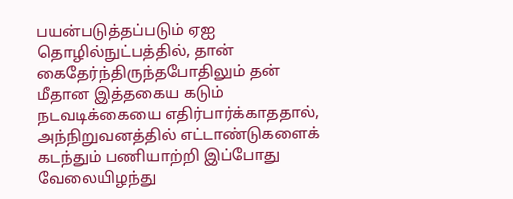பயன்படுத்தப்படும் ஏஐ தொழில்நுட்பத்தில், தான் கைதேர்ந்திருந்தபோதிலும் தன் மீதான இத்தகைய கடும் நடவடிக்கையை எதிர்பார்க்காததால், அந்நிறுவனத்தில் எட்டாண்டுகளைக் கடந்தும் பணியாற்றி இப்போது வேலையிழந்து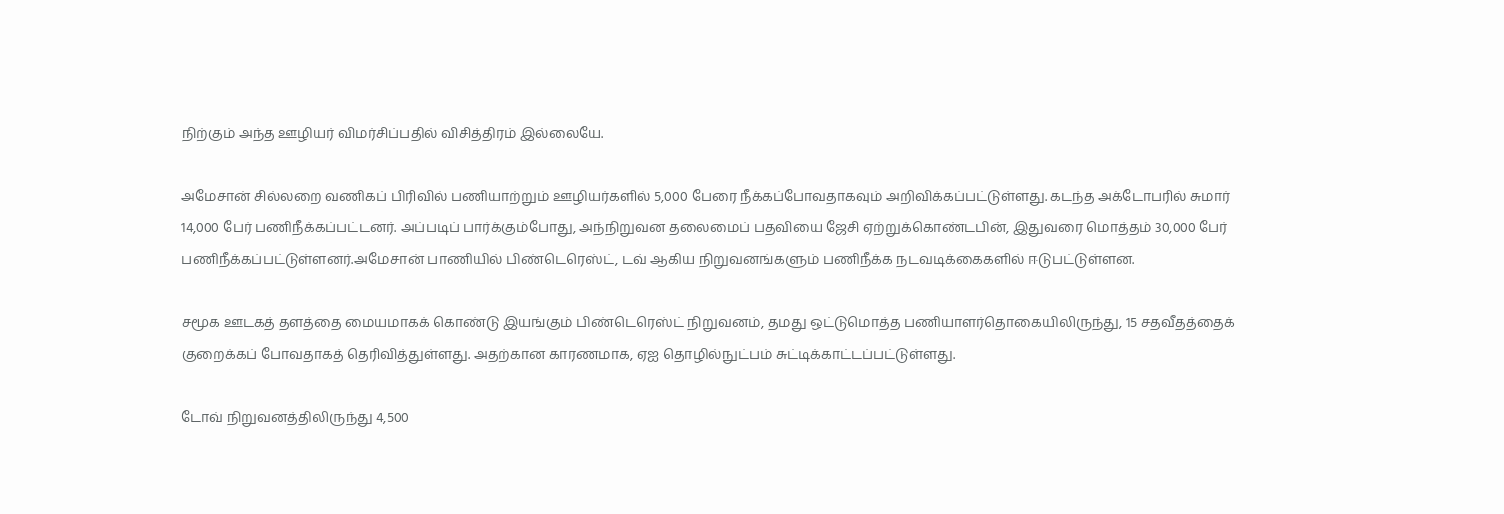நிற்கும் அந்த ஊழியர் விமர்சிப்பதில் விசித்திரம் இல்லையே.

அமேசான் சில்லறை வணிகப் பிரிவில் பணியாற்றும் ஊழியர்களில் 5,000 பேரை நீக்கப்போவதாகவும் அறிவிக்கப்பட்டுள்ளது. கடந்த அக்டோபரில் சுமார் 14,000 பேர் பணிநீக்கப்பட்டனர். அப்படிப் பார்க்கும்போது, அந்நிறுவன தலைமைப் பதவியை ஜேசி ஏற்றுக்கொண்டபின், இதுவரை மொத்தம் 30,000 பேர் பணிநீக்கப்பட்டுள்ளனர்.அமேசான் பாணியில் பிண்டெரெஸ்ட், டவ் ஆகிய நிறுவனங்களும் பணிநீக்க நடவடிக்கைகளில் ஈடுபட்டுள்ளன.

சமூக ஊடகத் தளத்தை மையமாகக் கொண்டு இயங்கும் பிண்டெரெஸ்ட் நிறுவனம், தமது ஒட்டுமொத்த பணியாளர்தொகையிலிருந்து, 15 சதவீதத்தைக் குறைக்கப் போவதாகத் தெரிவித்துள்ளது. அதற்கான காரணமாக, ஏஐ தொழில்நுட்பம் சுட்டிக்காட்டப்பட்டுள்ளது.

டோவ் நிறுவனத்திலிருந்து 4,500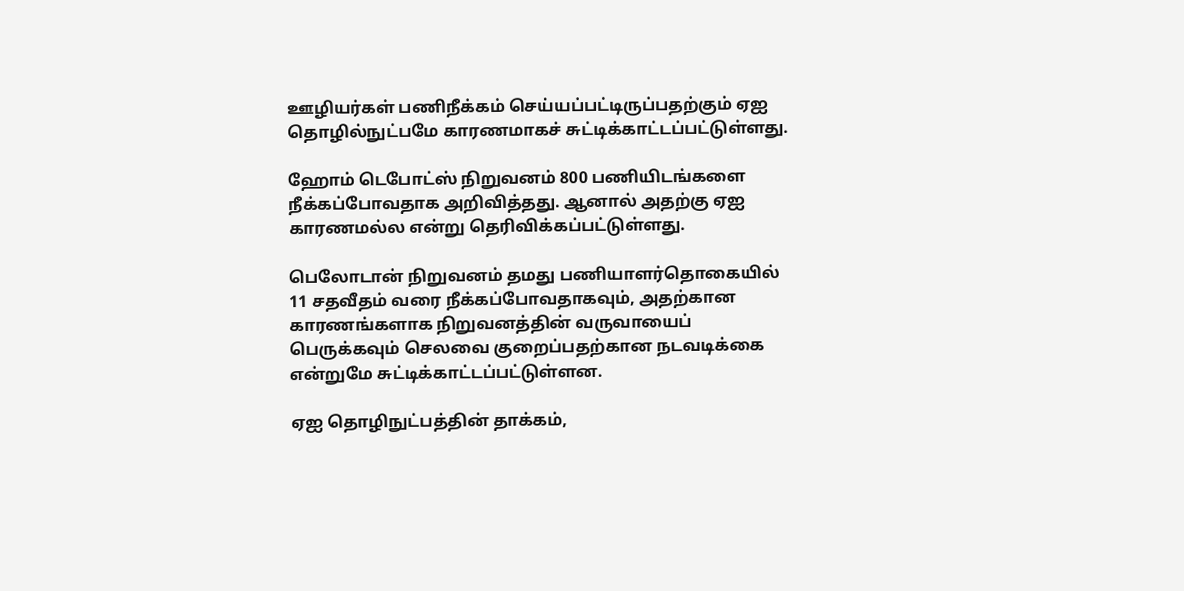ஊழியர்கள் பணிநீக்கம் செய்யப்பட்டிருப்பதற்கும் ஏஐ தொழில்நுட்பமே காரணமாகச் சுட்டிக்காட்டப்பட்டுள்ளது.

ஹோம் டெபோட்ஸ் நிறுவனம் 800 பணியிடங்களை நீக்கப்போவதாக அறிவித்தது. ஆனால் அதற்கு ஏஐ காரணமல்ல என்று தெரிவிக்கப்பட்டுள்ளது.

பெலோடான் நிறுவனம் தமது பணியாளர்தொகையில் 11 சதவீதம் வரை நீக்கப்போவதாகவும், அதற்கான காரணங்களாக நிறுவனத்தின் வருவாயைப் பெருக்கவும் செலவை குறைப்பதற்கான நடவடிக்கை என்றுமே சுட்டிக்காட்டப்பட்டுள்ளன.

ஏஐ தொழிநுட்பத்தின் தாக்கம்,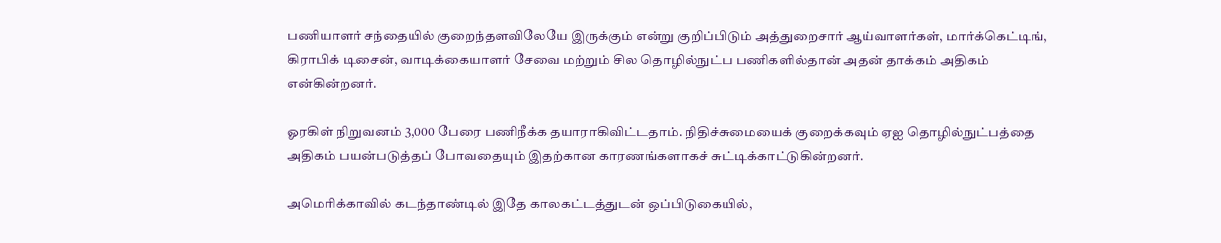பணியாளர் சந்தையில் குறைந்தளவிலேயே இருக்கும் என்று குறிப்பிடும் அத்துறைசார் ஆய்வாளர்கள், மார்க்கெட்டிங், கிராபிக் டிசைன், வாடிக்கையாளர் சேவை மற்றும் சில தொழில்நுட்ப பணிகளில்தான் அதன் தாக்கம் அதிகம் என்கின்றனர்.

ஓரகிள் நிறுவனம் 3,000 பேரை பணிநீக்க தயாராகிவிட்டதாம். நிதிச்சுமையைக் குறைக்கவும் ஏஐ தொழில்நுட்பத்தை அதிகம் பயன்படுத்தப் போவதையும் இதற்கான காரணங்களாகச் சுட்டிக்காட்டுகின்றனர்.

அமெரிக்காவில் கடந்தாண்டில் இதே காலகட்டத்துடன் ஒப்பிடுகையில்,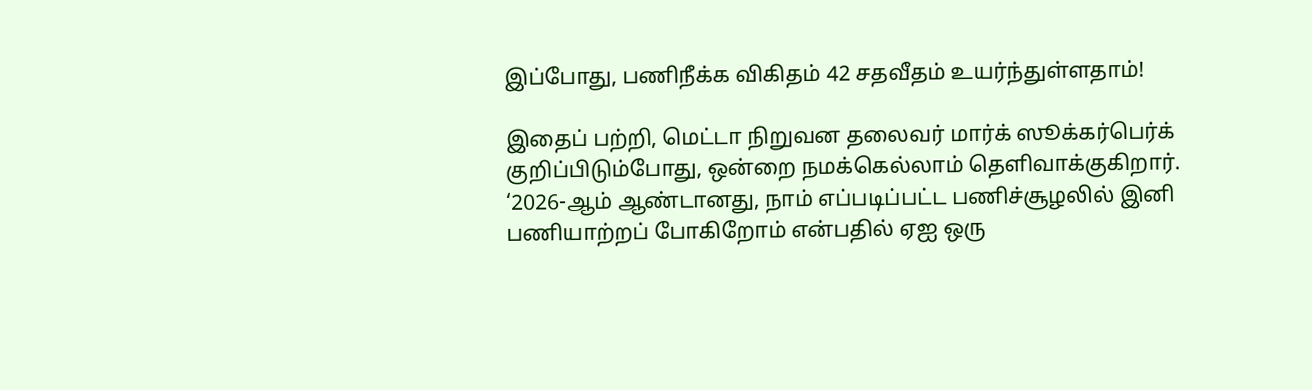இப்போது, பணிநீக்க விகிதம் 42 சதவீதம் உயர்ந்துள்ளதாம்!

இதைப் பற்றி, மெட்டா நிறுவன தலைவர் மார்க் ஸூக்கர்பெர்க் குறிப்பிடும்போது, ஒன்றை நமக்கெல்லாம் தெளிவாக்குகிறார். ‘2026-ஆம் ஆண்டானது, நாம் எப்படிப்பட்ட பணிச்சூழலில் இனி பணியாற்றப் போகிறோம் என்பதில் ஏஐ ஒரு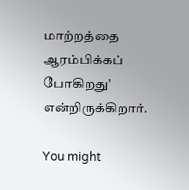மாற்றத்தை ஆரம்பிக்கப் போகிறது’ என்றிருக்கிறார்.

You might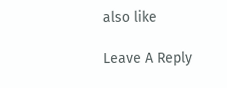also like

Leave A Reply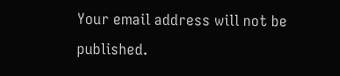Your email address will not be published.